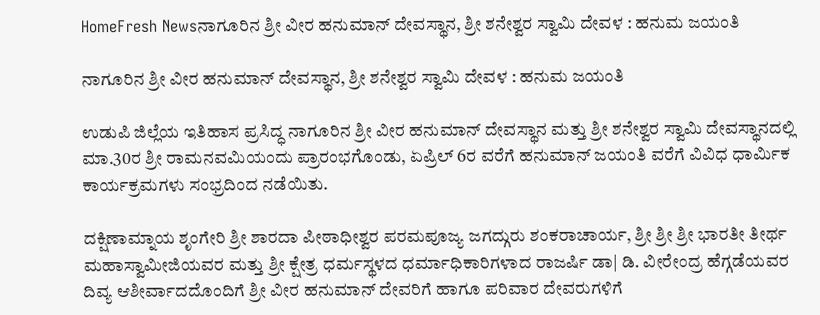HomeFresh Newsನಾಗೂರಿನ ಶ್ರೀ ವೀರ ಹನುಮಾನ್ ದೇವಸ್ಥಾನ, ಶ್ರೀ ಶನೇಶ್ವರ ಸ್ವಾಮಿ ದೇವಳ : ಹನುಮ ಜಯಂತಿ

ನಾಗೂರಿನ ಶ್ರೀ ವೀರ ಹನುಮಾನ್ ದೇವಸ್ಥಾನ, ಶ್ರೀ ಶನೇಶ್ವರ ಸ್ವಾಮಿ ದೇವಳ : ಹನುಮ ಜಯಂತಿ

ಉಡುಪಿ ಜಿಲ್ಲೆಯ ಇತಿಹಾಸ ಪ್ರಸಿದ್ಧ ನಾಗೂರಿನ ಶ್ರೀ ವೀರ ಹನುಮಾನ್ ದೇವಸ್ಥಾನ ಮತ್ತು ಶ್ರೀ ಶನೇಶ್ವರ ಸ್ವಾಮಿ ದೇವಸ್ಥಾನದಲ್ಲಿ ಮಾ.30ರ ಶ್ರೀ ರಾಮನವಮಿಯಂದು ಪ್ರಾರಂಭಗೊಂಡು, ಏಪ್ರಿಲ್ 6ರ ವರೆಗೆ ಹನುಮಾನ್ ಜಯಂತಿ ವರೆಗೆ ವಿವಿಧ ಧಾರ್ಮಿಕ ಕಾರ್ಯಕ್ರಮಗಳು ಸಂಭ್ರದಿಂದ ನಡೆಯಿತು.

ದಕ್ಷಿಣಾಮ್ನಾಯ ಶೃಂಗೇರಿ ಶ್ರೀ ಶಾರದಾ ಪೀಠಾಧೀಶ್ವರ ಪರಮಪೂಜ್ಯ ಜಗದ್ಗುರು ಶಂಕರಾಚಾರ್ಯ, ಶ್ರೀ ಶ್ರೀ ಶ್ರೀ ಭಾರತೀ ತೀರ್ಥ ಮಹಾಸ್ವಾಮೀಜಿಯವರ ಮತ್ತು ಶ್ರೀ ಕ್ಷೇತ್ರ ಧರ್ಮಸ್ಥಳದ ಧರ್ಮಾಧಿಕಾರಿಗಳಾದ ರಾಜರ್ಷಿ ಡಾ| ಡಿ. ವೀರೇಂದ್ರ ಹೆಗ್ಗಡೆಯವರ
ದಿವ್ಯ ಆಶೀರ್ವಾದದೊಂದಿಗೆ ಶ್ರೀ ವೀರ ಹನುಮಾನ್ ದೇವರಿಗೆ ಹಾಗೂ ಪರಿವಾರ ದೇವರುಗಳಿಗೆ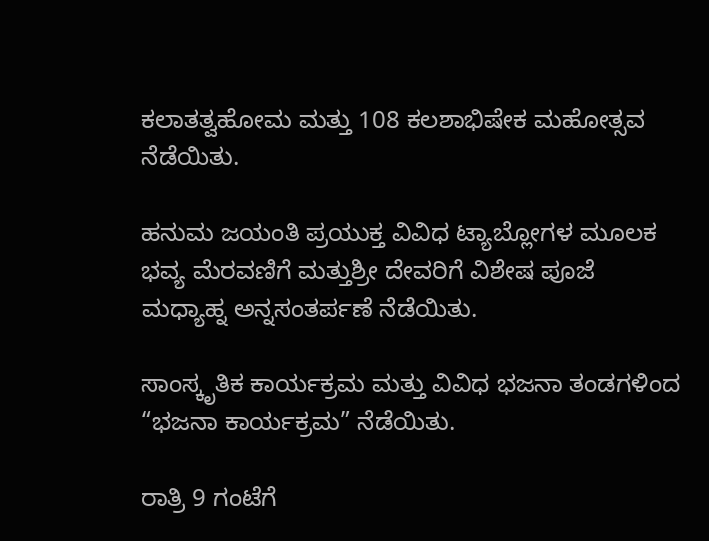ಕಲಾತತ್ವಹೋಮ ಮತ್ತು 108 ಕಲಶಾಭಿಷೇಕ ಮಹೋತ್ಸವ ನೆಡೆಯಿತು.

ಹನುಮ ಜಯಂತಿ ಪ್ರಯುಕ್ತ ವಿವಿಧ ಟ್ಯಾಬ್ಲೋಗಳ ಮೂಲಕ ಭವ್ಯ ಮೆರವಣಿಗೆ ಮತ್ತುಶ್ರೀ ದೇವರಿಗೆ ವಿಶೇಷ ಪೂಜೆ ಮಧ್ಯಾಹ್ನ ಅನ್ನಸಂತರ್ಪಣೆ ನೆಡೆಯಿತು.

ಸಾಂಸ್ಕೃತಿಕ ಕಾರ್ಯಕ್ರಮ ಮತ್ತು ವಿವಿಧ ಭಜನಾ ತಂಡಗಳಿಂದ “ಭಜನಾ ಕಾರ್ಯಕ್ರಮ” ನೆಡೆಯಿತು.

ರಾತ್ರಿ 9 ಗಂಟೆಗೆ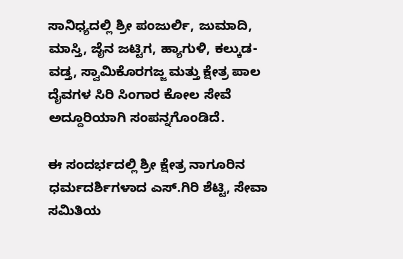ಸಾನಿಧ್ಯದಲ್ಲಿ ಶ್ರೀ ಪಂಜುರ್ಲಿ, ಜುಮಾದಿ, ಮಾಸ್ತಿ, ಜೈನ ಜಟ್ಟಿಗ, ಹ್ಯಾಗುಳಿ, ಕಲ್ಕುಡ-ವಡ್ತ, ಸ್ವಾಮಿಕೊರಗಜ್ಜ ಮತ್ತು ಕ್ಷೇತ್ರ ಪಾಲ ದೈವಗಳ ಸಿರಿ ಸಿಂಗಾರ ಕೋಲ ಸೇವೆ ಅದ್ದೂರಿಯಾಗಿ ಸಂಪನ್ನಗೊಂಡಿದೆ.

ಈ ಸಂದರ್ಭದಲ್ಲಿ ಶ್ರೀ ಕ್ಷೇತ್ರ ನಾಗೂರಿನ ಧರ್ಮದರ್ಶಿಗಳಾದ ಎಸ್.ಗಿರಿ ಶೆಟ್ಟಿ, ಸೇವಾ ಸಮಿತಿಯ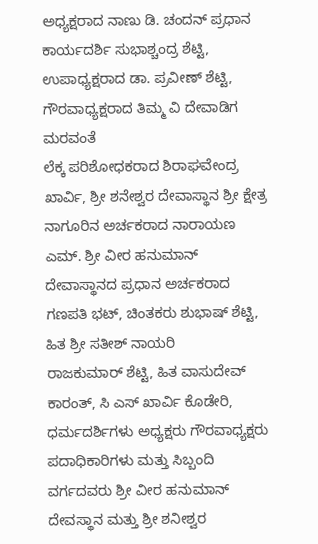ಅಧ್ಯಕ್ಷರಾದ ನಾಣು ಡಿ. ಚಂದನ್ ಪ್ರಧಾನ ಕಾರ್ಯದರ್ಶಿ ಸುಭಾಶ್ಚಂದ್ರ ಶೆಟ್ಟಿ, ಉಪಾಧ್ಯಕ್ಷರಾದ ಡಾ. ಪ್ರವೀಣ್ ಶೆಟ್ಟಿ, ಗೌರವಾಧ್ಯಕ್ಷರಾದ ತಿಮ್ಮ ವಿ ದೇವಾಡಿಗ ಮರವಂತೆ
ಲೆಕ್ಕ ಪರಿಶೋಧಕರಾದ ಶಿರಾಘವೇಂದ್ರ ಖಾರ್ವಿ, ಶ್ರೀ ಶನೇಶ್ವರ ದೇವಾಸ್ಥಾನ ಶ್ರೀ ಕ್ಷೇತ್ರ ನಾಗೂರಿನ ಅರ್ಚಕರಾದ ನಾರಾಯಣ ಎಮ್. ಶ್ರೀ ವೀರ ಹನುಮಾನ್ ದೇವಾಸ್ಥಾನದ ಪ್ರಧಾನ ಅರ್ಚಕರಾದ ಗಣಪತಿ ಭಟ್, ಚಿಂತಕರು ಶುಭಾಷ್ ಶೆಟ್ಟಿ, ಹಿತ ಶ್ರೀ ಸತೀಶ್ ನಾಯರಿ
ರಾಜಕುಮಾರ್ ಶೆಟ್ಟಿ, ಹಿತ ವಾಸುದೇವ್ ಕಾರಂತ್, ಸಿ ಎಸ್ ಖಾರ್ವಿ ಕೊಡೇರಿ, ಧರ್ಮದರ್ಶಿಗಳು ಅಧ್ಯಕ್ಷರು ಗೌರವಾಧ್ಯಕ್ಷರು ಪದಾಧಿಕಾರಿಗಳು ಮತ್ತು ಸಿಬ್ಬಂದಿ ವರ್ಗದವರು ಶ್ರೀ ವೀರ ಹನುಮಾನ್ ದೇವಸ್ಥಾನ ಮತ್ತು ಶ್ರೀ ಶನೀಶ್ವರ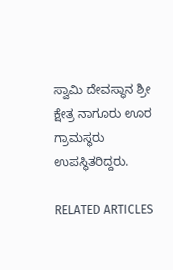ಸ್ವಾಮಿ ದೇವಸ್ಥಾನ ಶ್ರೀ ಕ್ಷೇತ್ರ ನಾಗೂರು ಊರ ಗ್ರಾಮಸ್ಥರು ಉಪಸ್ಥಿತರಿದ್ದರು.

RELATED ARTICLES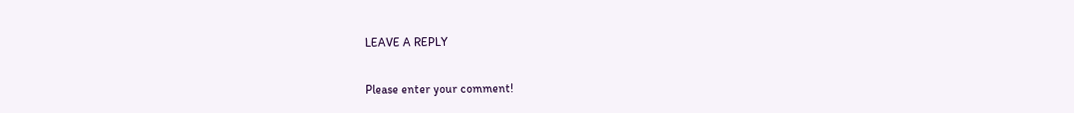LEAVE A REPLY

Please enter your comment!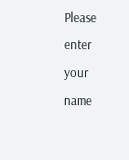Please enter your name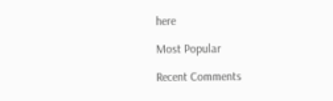here

Most Popular

Recent Comments